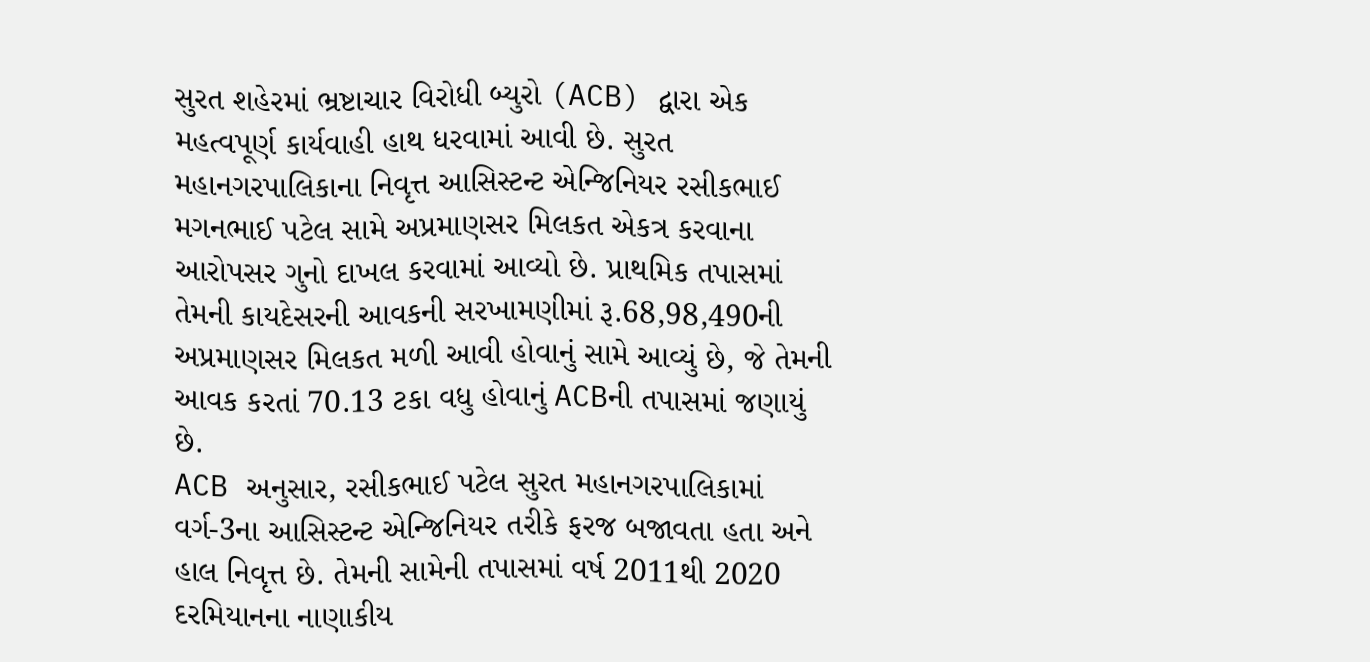સુરત શહેરમાં ભ્રષ્ટાચાર વિરોધી બ્યુરો (ACB) દ્વારા એક મહત્વપૂર્ણ કાર્યવાહી હાથ ધરવામાં આવી છે. સુરત મહાનગરપાલિકાના નિવૃત્ત આસિસ્ટન્ટ એન્જિનિયર રસીકભાઈ મગનભાઈ પટેલ સામે અપ્રમાણસર મિલકત એકત્ર કરવાના આરોપસર ગુનો દાખલ કરવામાં આવ્યો છે. પ્રાથમિક તપાસમાં તેમની કાયદેસરની આવકની સરખામણીમાં રૂ.68,98,490ની અપ્રમાણસર મિલકત મળી આવી હોવાનું સામે આવ્યું છે, જે તેમની આવક કરતાં 70.13 ટકા વધુ હોવાનું ACBની તપાસમાં જણાયું છે.
ACB અનુસાર, રસીકભાઈ પટેલ સુરત મહાનગરપાલિકામાં વર્ગ-3ના આસિસ્ટન્ટ એન્જિનિયર તરીકે ફરજ બજાવતા હતા અને હાલ નિવૃત્ત છે. તેમની સામેની તપાસમાં વર્ષ 2011થી 2020 દરમિયાનના નાણાકીય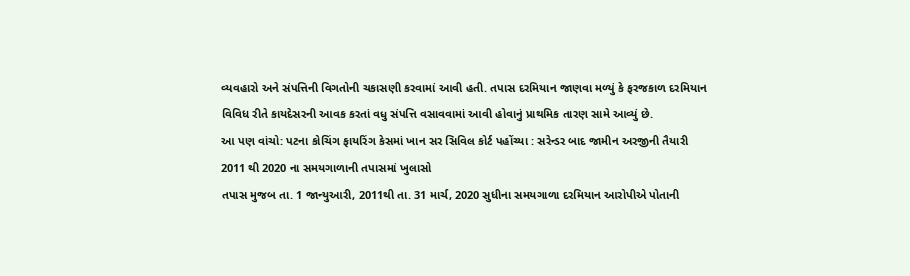વ્યવહારો અને સંપત્તિની વિગતોની ચકાસણી કરવામાં આવી હતી. તપાસ દરમિયાન જાણવા મળ્યું કે ફરજકાળ દરમિયાન વિવિધ રીતે કાયદેસરની આવક કરતાં વધુ સંપત્તિ વસાવવામાં આવી હોવાનું પ્રાથમિક તારણ સામે આવ્યું છે.
આ પણ વાંચો: પટના કોચિંગ ફાયરિંગ કેસમાં ખાન સર સિવિલ કોર્ટ પહોંચ્યા : સરેન્ડર બાદ જામીન અરજીની તૈયારી
2011 થી 2020 ના સમયગાળાની તપાસમાં ખુલાસો
તપાસ મુજબ તા. 1 જાન્યુઆરી, 2011થી તા. 31 માર્ચ, 2020 સુધીના સમયગાળા દરમિયાન આરોપીએ પોતાની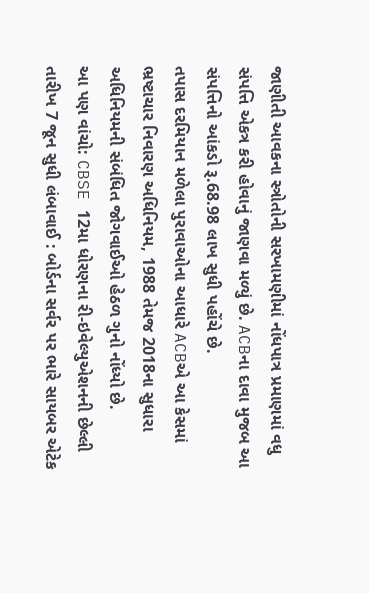જાણીતી આવકના સ્ત્રોતોની સરખામણીમાં નોંધપાત્ર પ્રમાણમાં વધુ સંપત્તિ એકત્ર કરી હોવાનું જાણવા મળ્યું છે. ACBના દાવા મુજબ આ સંપત્તિનો આંકડો રૂ.68.98 લાખ સુધી પહોંચે છે.
તપાસ દરમિયાન મળેલા પુરાવાઓના આધારે ACBએ આ કેસમાં ભ્રષ્ટાચાર નિવારણ અધિનિયમ, 1988 તેમજ 2018ના સુધારા અધિનિયમની સંબંધિત જોગવાઈઓ હેઠળ ગુનો નોંધ્યો છે.
આ પણ વાંચો: CBSE 12મા ધોરણના રી-ઇવેલ્યુએશનની છેલ્લી તારીખ 7 જૂન સુધી લંબાવાઈ : બોર્ડના સર્વર પર ભારે સાયબર એટેક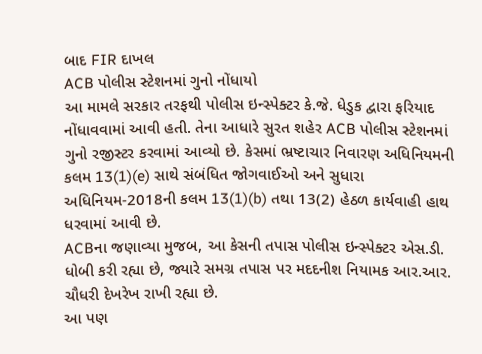બાદ FIR દાખલ
ACB પોલીસ સ્ટેશનમાં ગુનો નોંધાયો
આ મામલે સરકાર તરફથી પોલીસ ઇન્સ્પેક્ટર કે.જે. ધેડુક દ્વારા ફરિયાદ નોંધાવવામાં આવી હતી. તેના આધારે સુરત શહેર ACB પોલીસ સ્ટેશનમાં ગુનો રજીસ્ટર કરવામાં આવ્યો છે. કેસમાં ભ્રષ્ટાચાર નિવારણ અધિનિયમની કલમ 13(1)(e) સાથે સંબંધિત જોગવાઈઓ અને સુધારા અધિનિયમ-2018ની કલમ 13(1)(b) તથા 13(2) હેઠળ કાર્યવાહી હાથ ધરવામાં આવી છે.
ACBના જણાવ્યા મુજબ, આ કેસની તપાસ પોલીસ ઇન્સ્પેક્ટર એસ.ડી. ધોબી કરી રહ્યા છે, જ્યારે સમગ્ર તપાસ પર મદદનીશ નિયામક આર.આર. ચૌધરી દેખરેખ રાખી રહ્યા છે.
આ પણ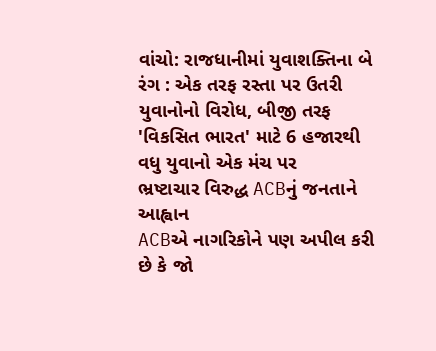વાંચો: રાજધાનીમાં યુવાશક્તિના બે રંગ : એક તરફ રસ્તા પર ઉતરી યુવાનોનો વિરોધ, બીજી તરફ 'વિકસિત ભારત' માટે 6 હજારથી વધુ યુવાનો એક મંચ પર
ભ્રષ્ટાચાર વિરુદ્ધ ACBનું જનતાને આહ્વાન
ACBએ નાગરિકોને પણ અપીલ કરી છે કે જો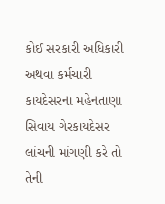કોઈ સરકારી અધિકારી અથવા કર્મચારી કાયદેસરના મહેનતાણા સિવાય ગેરકાયદેસર લાંચની માંગણી કરે તો તેની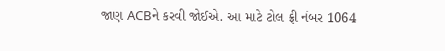જાણ ACBને કરવી જોઈએ. આ માટે ટોલ ફ્રી નંબર 1064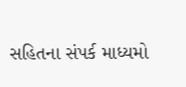સહિતના સંપર્ક માધ્યમો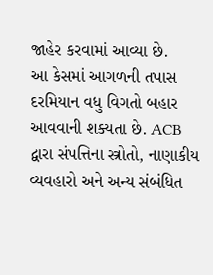જાહેર કરવામાં આવ્યા છે.
આ કેસમાં આગળની તપાસ દરમિયાન વધુ વિગતો બહાર આવવાની શક્યતા છે. ACB દ્વારા સંપત્તિના સ્ત્રોતો, નાણાકીય વ્યવહારો અને અન્ય સંબંધિત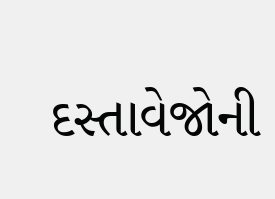દસ્તાવેજોની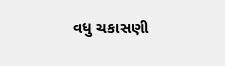વધુ ચકાસણી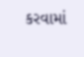કરવામાં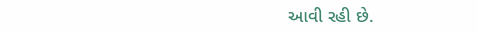આવી રહી છે.